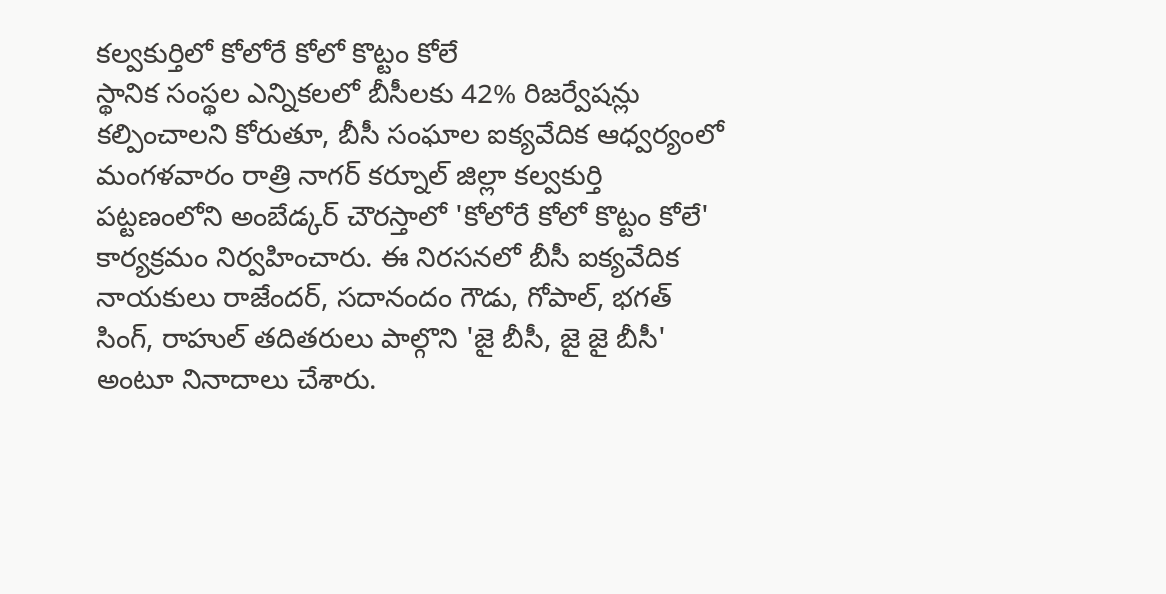కల్వకుర్తిలో కోలోరే కోలో కొట్టం కోలే
స్థానిక సంస్థల ఎన్నికలలో బీసీలకు 42% రిజర్వేషన్లు కల్పించాలని కోరుతూ, బీసీ సంఘాల ఐక్యవేదిక ఆధ్వర్యంలో మంగళవారం రాత్రి నాగర్ కర్నూల్ జిల్లా కల్వకుర్తి పట్టణంలోని అంబేడ్కర్ చౌరస్తాలో 'కోలోరే కోలో కొట్టం కోలే' కార్యక్రమం నిర్వహించారు. ఈ నిరసనలో బీసీ ఐక్యవేదిక నాయకులు రాజేందర్, సదానందం గౌడు, గోపాల్, భగత్ సింగ్, రాహుల్ తదితరులు పాల్గొని 'జై బీసీ, జై జై బీసీ' అంటూ నినాదాలు చేశారు.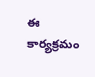ఈ కార్యక్రమం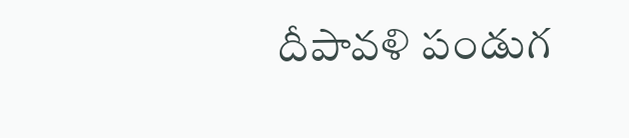దీపావళి పండుగ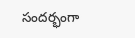సందర్భంగా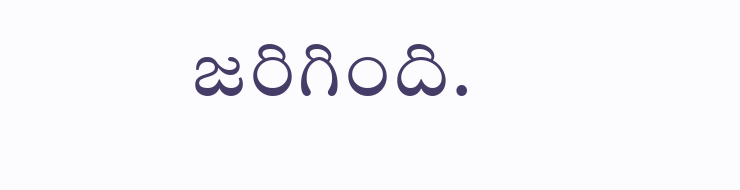జరిగింది.